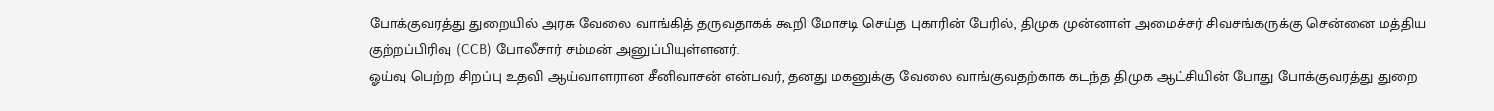போக்குவரத்து துறையில் அரசு வேலை வாங்கித் தருவதாகக் கூறி மோசடி செய்த புகாரின் பேரில், திமுக முன்னாள் அமைச்சர் சிவசங்கருக்கு சென்னை மத்திய குற்றப்பிரிவு (CCB) போலீசார் சம்மன் அனுப்பியுள்ளனர்.
ஓய்வு பெற்ற சிறப்பு உதவி ஆய்வாளரான சீனிவாசன் என்பவர், தனது மகனுக்கு வேலை வாங்குவதற்காக கடந்த திமுக ஆட்சியின் போது போக்குவரத்து துறை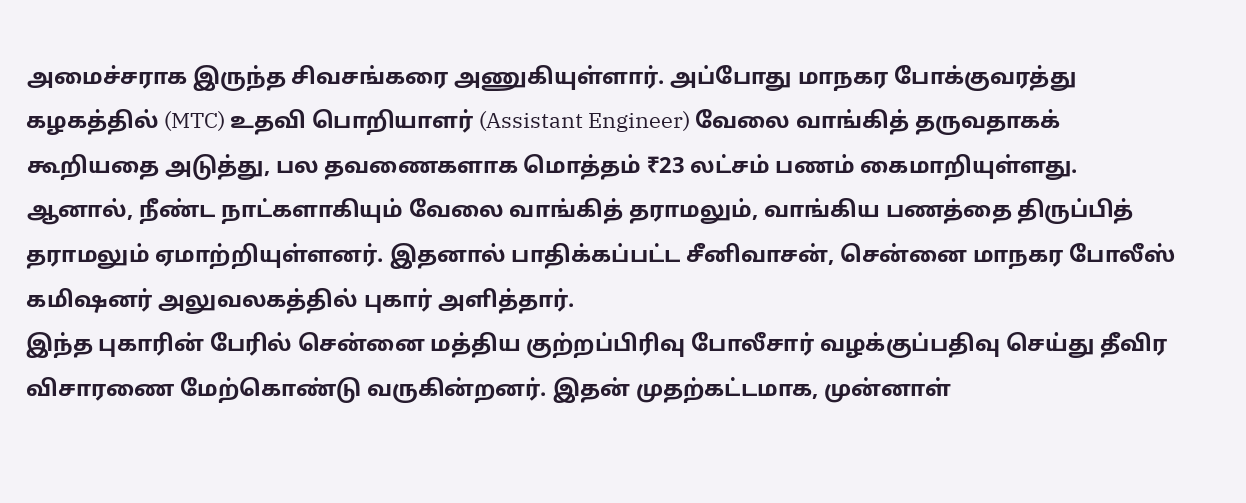அமைச்சராக இருந்த சிவசங்கரை அணுகியுள்ளார். அப்போது மாநகர போக்குவரத்து கழகத்தில் (MTC) உதவி பொறியாளர் (Assistant Engineer) வேலை வாங்கித் தருவதாகக் கூறியதை அடுத்து, பல தவணைகளாக மொத்தம் ₹23 லட்சம் பணம் கைமாறியுள்ளது.
ஆனால், நீண்ட நாட்களாகியும் வேலை வாங்கித் தராமலும், வாங்கிய பணத்தை திருப்பித் தராமலும் ஏமாற்றியுள்ளனர். இதனால் பாதிக்கப்பட்ட சீனிவாசன், சென்னை மாநகர போலீஸ் கமிஷனர் அலுவலகத்தில் புகார் அளித்தார்.
இந்த புகாரின் பேரில் சென்னை மத்திய குற்றப்பிரிவு போலீசார் வழக்குப்பதிவு செய்து தீவிர விசாரணை மேற்கொண்டு வருகின்றனர். இதன் முதற்கட்டமாக, முன்னாள்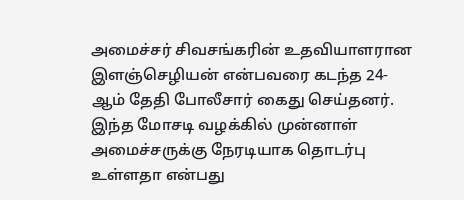அமைச்சர் சிவசங்கரின் உதவியாளரான இளஞ்செழியன் என்பவரை கடந்த 24-ஆம் தேதி போலீசார் கைது செய்தனர்.
இந்த மோசடி வழக்கில் முன்னாள் அமைச்சருக்கு நேரடியாக தொடர்பு உள்ளதா என்பது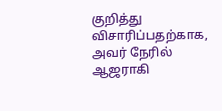குறித்து விசாரிப்பதற்காக, அவர் நேரில் ஆஜராகி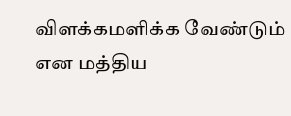விளக்கமளிக்க வேண்டும் என மத்திய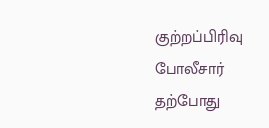குற்றப்பிரிவு போலீசார் தற்போது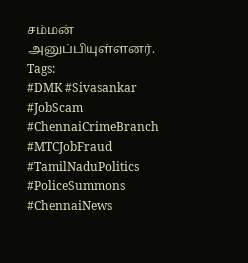சம்மன் அனுப்பியுள்ளனர்.
Tags:
#DMK #Sivasankar #JobScam #ChennaiCrimeBranch #MTCJobFraud #TamilNaduPolitics #PoliceSummons #ChennaiNews